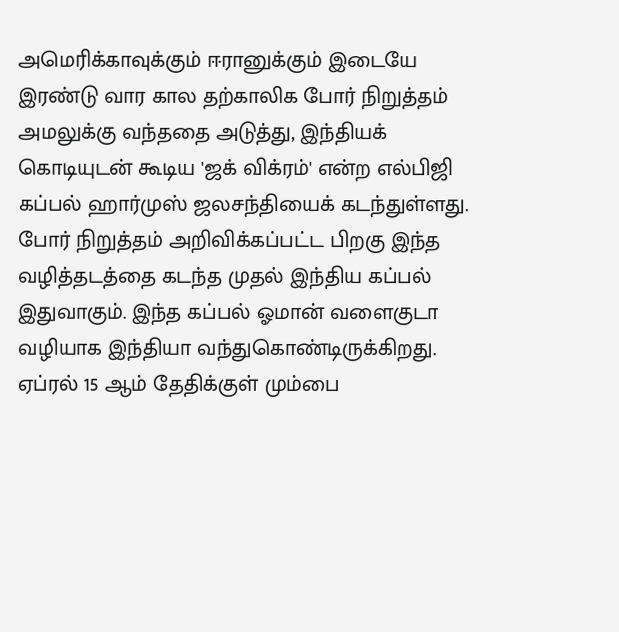அமெரிக்காவுக்கும் ஈரானுக்கும் இடையே இரண்டு வார கால தற்காலிக போர் நிறுத்தம் அமலுக்கு வந்ததை அடுத்து, இந்தியக் கொடியுடன் கூடிய 'ஜக் விக்ரம்' என்ற எல்பிஜி கப்பல் ஹார்முஸ் ஜலசந்தியைக் கடந்துள்ளது. போர் நிறுத்தம் அறிவிக்கப்பட்ட பிறகு இந்த வழித்தடத்தை கடந்த முதல் இந்திய கப்பல் இதுவாகும். இந்த கப்பல் ஓமான் வளைகுடா வழியாக இந்தியா வந்துகொண்டிருக்கிறது. ஏப்ரல் 15 ஆம் தேதிக்குள் மும்பை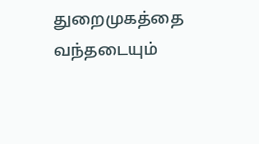துறைமுகத்தை வந்தடையும்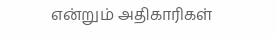என்றும் அதிகாரிகள்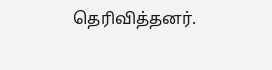தெரிவித்தனர்.